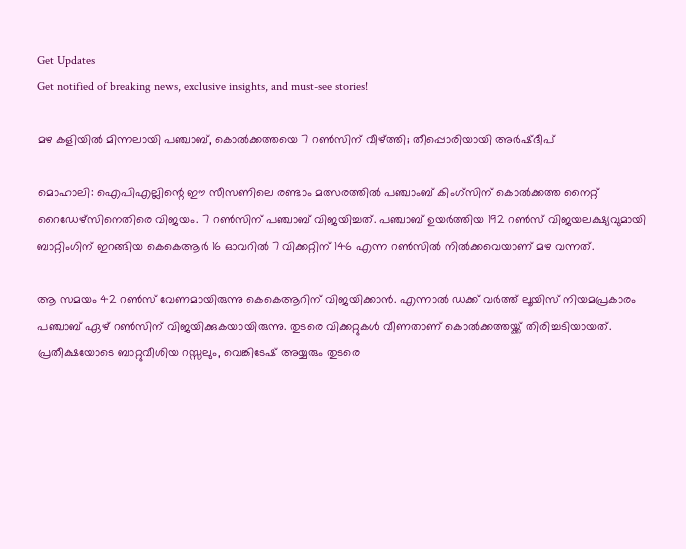Get Updates
Get notified of breaking news, exclusive insights, and must-see stories!

മഴ കളിയില്‍ മിന്നലായി പഞ്ചാബ്, കൊല്‍ക്കത്തയെ 7 റണ്‍സിന് വീഴ്ത്തി; തീപ്പൊരിയായി അര്‍ഷ്ദീപ്

മൊഹാലി: ഐപിഎല്ലിന്റെ ഈ സീസണിലെ രണ്ടാം മത്സരത്തില്‍ പഞ്ചാംബ് കിംഗ്‌സിന് കൊല്‍ക്കത്ത നൈറ്റ് റൈഡേഴ്‌സിനെതിരെ വിജയം. 7 റണ്‍സിന് പഞ്ചാബ് വിജയിച്ചത്. പഞ്ചാബ് ഉയര്‍ത്തിയ 192 റണ്‍സ് വിജയലക്ഷ്യവുമായി ബാറ്റിംഗിന് ഇറങ്ങിയ കെകെആര്‍ 16 ഓവറില്‍ 7 വിക്കറ്റിന് 146 എന്ന റണ്‍സില്‍ നില്‍ക്കവെയാണ് മഴ വന്നത്.

ആ സമയം 42 റണ്‍സ് വേണമായിരുന്നു കെകെആറിന് വിജയിക്കാന്‍. എന്നാല്‍ ഡക്ക് വര്‍ത്ത് ലൂയിസ് നിയമപ്രകാരം പഞ്ചാബ് ഏഴ് റണ്‍സിന് വിജയിക്കുകയായിരുന്നു. തുടരെ വിക്കറ്റുകള്‍ വീണതാണ് കൊല്‍ക്കത്തയ്ക്ക് തിരിച്ചടിയായത്. പ്രതീക്ഷയോടെ ബാറ്റുവീശിയ റസ്സലും, വെങ്കിടേഷ് അയ്യരും തുടരെ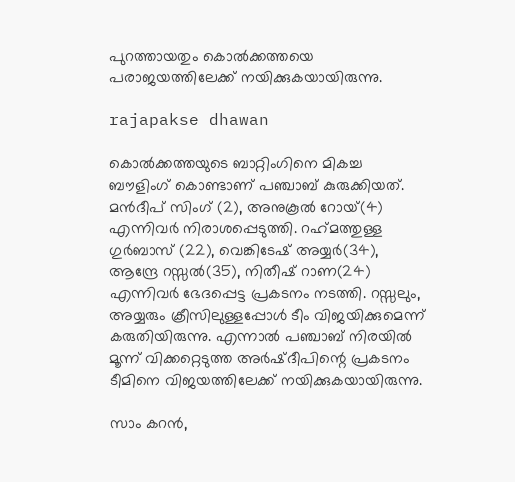പുറത്തായതും കൊല്‍ക്കത്തയെ പരാജയത്തിലേക്ക് നയിക്കുകയായിരുന്നു.

rajapakse dhawan

കൊല്‍ക്കത്തയുടെ ബാറ്റിംഗിനെ മികച്ച ബൗളിംഗ് കൊണ്ടാണ് പഞ്ചാബ് കുരുക്കിയത്. മന്‍ദീപ് സിംഗ് (2), അനുകൂല്‍ റോയ്(4) എന്നിവര്‍ നിരാശപ്പെടുത്തി. റഹ്‌മത്തുള്ള ഗുര്‍ബാസ് (22), വെങ്കിടേഷ് അയ്യര്‍(34), ആന്ദ്രേ റസ്സല്‍(35), നിതീഷ് റാണ(24) എന്നിവര്‍ ഭേദപ്പെട്ട പ്രകടനം നടത്തി. റസ്സലും, അയ്യരും ക്രീസിലുള്ളപ്പോള്‍ ടീം വിജയിക്കുമെന്ന് കരുതിയിരുന്നു. എന്നാല്‍ പഞ്ചാബ് നിരയില്‍ മൂന്ന് വിക്കറ്റെടുത്ത അര്‍ഷ്ദീപിന്റെ പ്രകടനം ടീമിനെ വിജയത്തിലേക്ക് നയിക്കുകയായിരുന്നു.

സാം കറന്‍,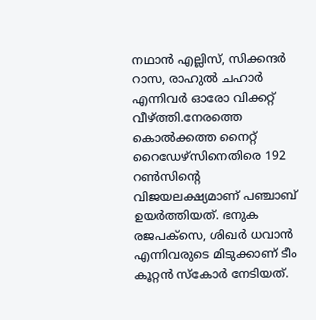നഥാന്‍ എല്ലിസ്, സിക്കന്ദര്‍ റാസ, രാഹുല്‍ ചഹാര്‍ എന്നിവര്‍ ഓരോ വിക്കറ്റ് വീഴ്ത്തി.നേരത്തെ കൊല്‍ക്കത്ത നൈറ്റ് റൈഡേഴ്‌സിനെതിരെ 192 റണ്‍സിന്റെ വിജയലക്ഷ്യമാണ് പഞ്ചാബ് ഉയര്‍ത്തിയത്. ഭനുക രജപക്‌സെ, ശിഖര്‍ ധവാന്‍ എന്നിവരുടെ മിടുക്കാണ് ടീം കൂറ്റന്‍ സ്‌കോര്‍ നേടിയത്.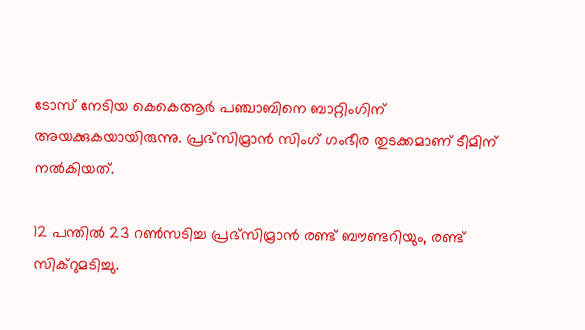ടോസ് നേടിയ കെകെആര്‍ പഞ്ചാബിനെ ബാറ്റിംഗിന് അയക്കുകയായിരുന്നു. പ്രഭ്‌സിമ്രാന്‍ സിംഗ് ഗംഭീര തുടക്കമാണ് ടീമിന് നല്‍കിയത്.

12 പന്തില്‍ 23 റണ്‍സടിച്ച പ്രഭ്‌സിമ്രാന്‍ രണ്ട് ബൗണ്ടറിയും, രണ്ട് സിക്‌റുമടിച്ചു.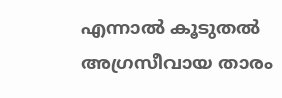എന്നാല്‍ കൂടുതല്‍ അഗ്രസീവായ താരം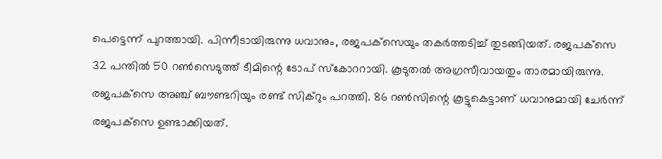പെട്ടെന്ന് പുറത്തായി. പിന്നീടായിരുന്നു ധവാനും, രജപക്‌സെയും തകര്‍ത്തടിച്ച് തുടങ്ങിയത്. രജപക്‌സെ 32 പന്തില്‍ 50 റണ്‍സെടുത്ത് ടീമിന്റെ ടോപ് സ്‌കോററായി. കൂടുതല്‍ അഗ്രസീവായതും താരമായിരുന്നു. രജപക്‌സെ അഞ്ച് ബൗണ്ടറിയും രണ്ട് സിക്‌റും പറത്തി. 86 റണ്‍സിന്റെ കൂട്ടുകെട്ടാണ് ധവാനുമായി ചേര്‍ന്ന് രജപക്‌സെ ഉണ്ടാക്കിയത്.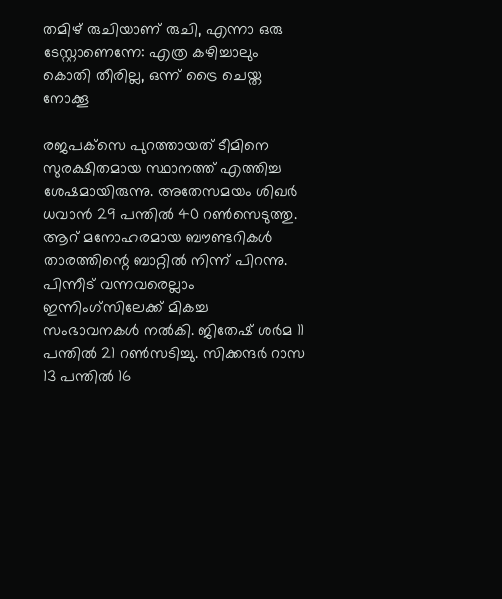തമിഴ് രുചിയാണ് രുചി, എന്നാ ഒരു ടേസ്റ്റാണെന്നേ: എത്ര കഴിച്ചാലും കൊതി തീരില്ല, ഒന്ന് ട്രൈ ചെയ്ത നോക്കൂ

രജപക്‌സെ പുറത്തായത് ടീമിനെ സുരക്ഷിതമായ സ്ഥാനത്ത് എത്തിച്ച ശേഷമായിരുന്നു. അതേസമയം ശിഖര്‍ ധവാന്‍ 29 പന്തില്‍ 40 റണ്‍സെടുത്തു. ആറ് മനോഹരമായ ബൗണ്ടറികള്‍ താരത്തിന്റെ ബാറ്റില്‍ നിന്ന് പിറന്നു. പിന്നീട് വന്നവരെല്ലാം ഇന്നിംഗ്‌സിലേക്ക് മികച്ച സംഭാവനകള്‍ നല്‍കി. ജിതേഷ് ശര്‍മ 11 പന്തില്‍ 21 റണ്‍സടിച്ചു. സിക്കന്ദര്‍ റാസ 13 പന്തില്‍ 16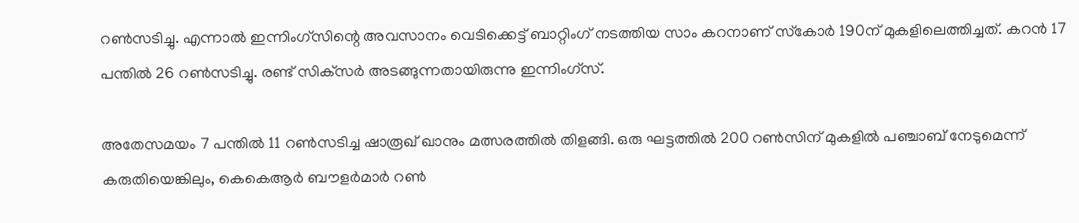റണ്‍സടിച്ചു. എന്നാല്‍ ഇന്നിംഗ്‌സിന്റെ അവസാനം വെടിക്കെട്ട് ബാറ്റിംഗ് നടത്തിയ സാം കറനാണ് സ്‌കോര്‍ 190ന് മുകളിലെത്തിച്ചത്. കറന്‍ 17 പന്തില്‍ 26 റണ്‍സടിച്ചു. രണ്ട് സിക്‌സര്‍ അടങ്ങുന്നതായിരുന്നു ഇന്നിംഗ്‌സ്.

അതേസമയം 7 പന്തില്‍ 11 റണ്‍സടിച്ച ഷാരൂഖ് ഖാനും മത്സരത്തില്‍ തിളങ്ങി. ഒരു ഘട്ടത്തില്‍ 200 റണ്‍സിന് മുകളില്‍ പഞ്ചാബ് നേടുമെന്ന് കരുതിയെങ്കിലും, കെകെആര്‍ ബൗളര്‍മാര്‍ റണ്‍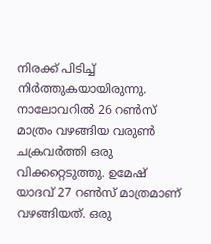നിരക്ക് പിടിച്ച് നിര്‍ത്തുകയായിരുന്നു. നാലോവറില്‍ 26 റണ്‍സ് മാത്രം വഴങ്ങിയ വരുണ്‍ ചക്രവര്‍ത്തി ഒരു വിക്കറ്റെടുത്തു. ഉമേഷ് യാദവ് 27 റണ്‍സ് മാത്രമാണ് വഴങ്ങിയത്. ഒരു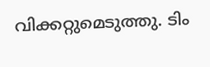വിക്കറ്റുമെടുത്തു. ടിം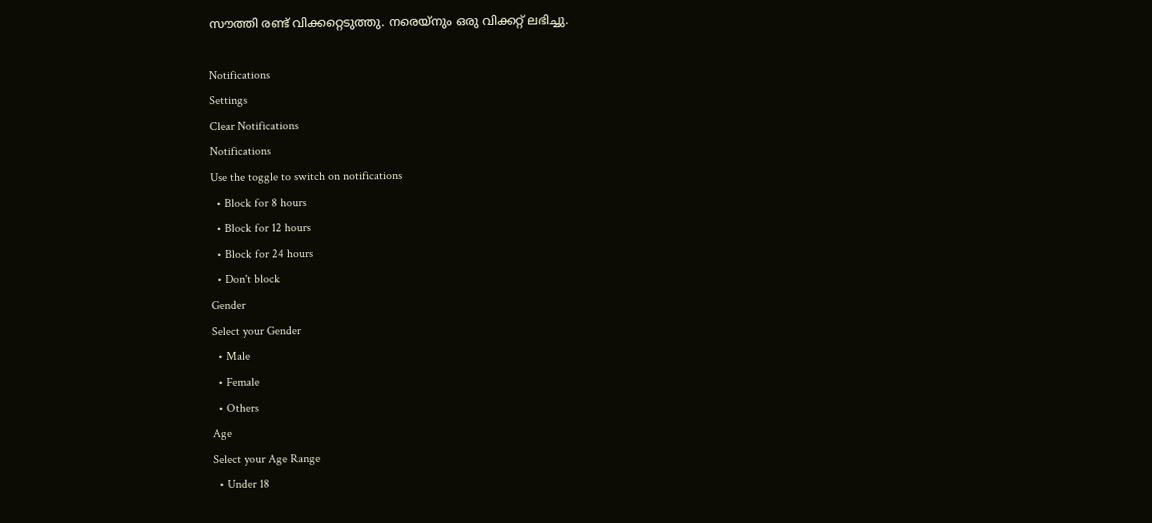സൗത്തി രണ്ട് വിക്കറ്റെടുത്തു. നരെയ്‌നും ഒരു വിക്കറ്റ് ലഭിച്ചു.

Notifications
Settings
Clear Notifications
Notifications
Use the toggle to switch on notifications
  • Block for 8 hours
  • Block for 12 hours
  • Block for 24 hours
  • Don't block
Gender
Select your Gender
  • Male
  • Female
  • Others
Age
Select your Age Range
  • Under 18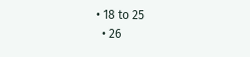• 18 to 25
  • 26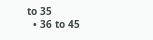to 35
  • 36 to 45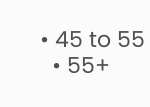• 45 to 55
  • 55+